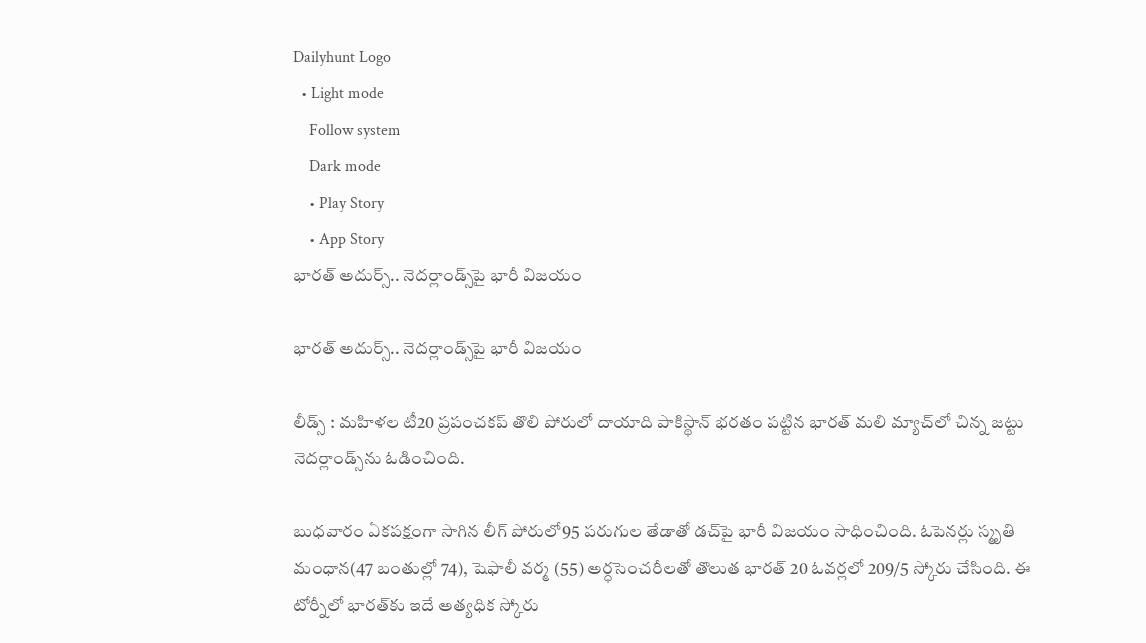Dailyhunt Logo
  • Light mode
    Follow system
    Dark mode
    • Play Story
    • App Story
భారత్‌ అదుర్స్‌.. నెదర్లాండ్స్‌పై భారీ విజయం

భారత్‌ అదుర్స్‌.. నెదర్లాండ్స్‌పై భారీ విజయం

లీడ్స్‌ : మహిళల టీ20 ప్రపంచకప్‌ తొలి పోరులో దాయాది పాకిస్థాన్‌ భరతం పట్టిన భారత్‌ మలి మ్యాచ్‌లో చిన్న జట్టు నెదర్లాండ్స్‌ను ఓడించింది.

బుధవారం ఏకపక్షంగా సాగిన లీగ్‌ పోరులో95 పరుగుల తేడాతో డచ్‌పై భారీ విజయం సాధించింది. ఓపెనర్లు స్మృతి మంధాన(47 బంతుల్లో 74), షెఫాలీ వర్మ (55) అర్ధసెంచరీలతో తొలుత భారత్‌ 20 ఓవర్లలో 209/5 స్కోరు చేసింది. ఈ టోర్నీలో భారత్‌కు ఇదే అత్యధిక స్కోరు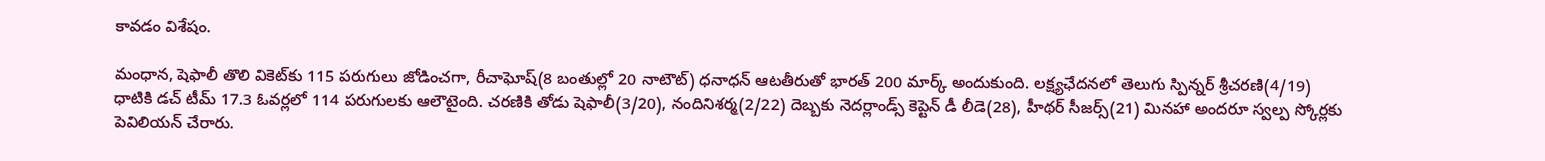కావడం విశేషం.

మంధాన, షెఫాలీ తొలి వికెట్‌కు 115 పరుగులు జోడించగా, రీచాఘోష్‌(8 బంతుల్లో 20 నాటౌట్‌) ధనాధన్‌ ఆటతీరుతో భారత్‌ 200 మార్క్‌ అందుకుంది. లక్ష్యఛేదనలో తెలుగు స్పిన్నర్‌ శ్రీచరణి(4/19) ధాటికి డచ్‌ టీమ్‌ 17.3 ఓవర్లలో 114 పరుగులకు ఆలౌటైంది. చరణికి తోడు షెఫాలీ(3/20), నందినిశర్మ(2/22) దెబ్బకు నెదర్లాండ్స్‌ కెప్టెన్‌ డీ లీడె(28), హీథర్‌ సీజర్స్‌(21) మినహా అందరూ స్వల్ప స్కోర్లకు పెవిలియన్‌ చేరారు.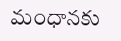మంధానకు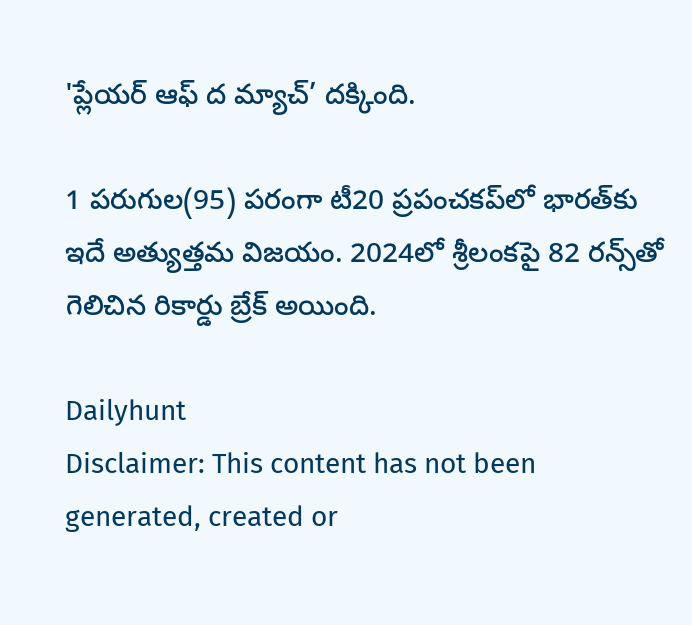'ప్లేయర్‌ ఆఫ్‌ ద మ్యాచ్‌’ దక్కింది.

1 పరుగుల(95) పరంగా టీ20 ప్రపంచకప్‌లో భారత్‌కు ఇదే అత్యుత్తమ విజయం. 2024లో శ్రీలంకపై 82 రన్స్‌తో గెలిచిన రికార్డు బ్రేక్‌ అయింది.

Dailyhunt
Disclaimer: This content has not been generated, created or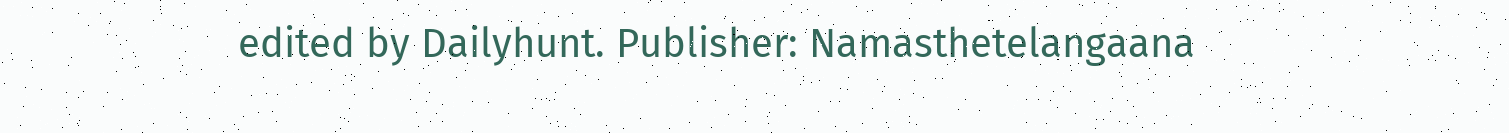edited by Dailyhunt. Publisher: Namasthetelangaana